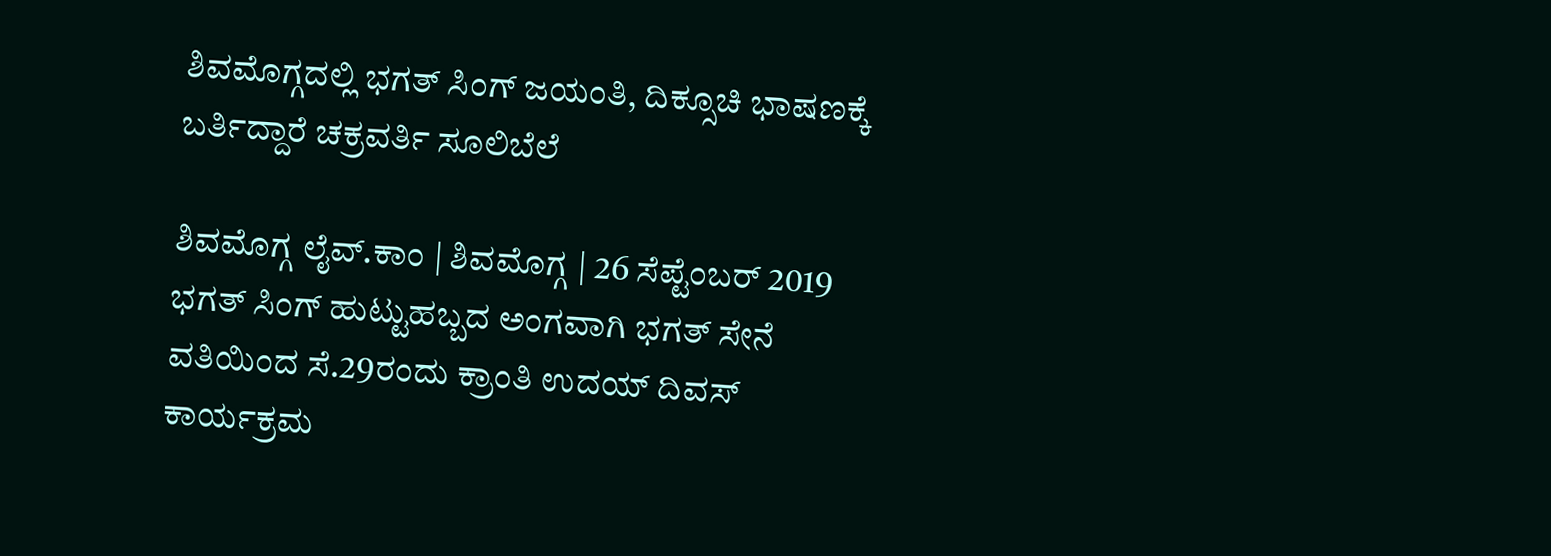ಶಿವಮೊಗ್ಗದಲ್ಲಿ ಭಗತ್ ಸಿಂಗ್ ಜಯಂತಿ, ದಿಕ್ಸೂಚಿ ಭಾಷಣಕ್ಕೆ ಬರ್ತಿದ್ದಾರೆ ಚಕ್ರವರ್ತಿ ಸೂಲಿಬೆಲೆ

ಶಿವಮೊಗ್ಗ ಲೈವ್.ಕಾಂ | ಶಿವಮೊಗ್ಗ | 26 ಸೆಪ್ಟೆಂಬರ್ 2019 ಭಗತ್ ಸಿಂಗ್ ಹುಟ್ಟುಹಬ್ಬದ ಅಂಗವಾಗಿ ಭಗತ್ ಸೇನೆ ವತಿಯಿಂದ ಸೆ.29ರಂದು ಕ್ರಾಂತಿ ಉದಯ್ ದಿವಸ್ ಕಾರ್ಯಕ್ರಮ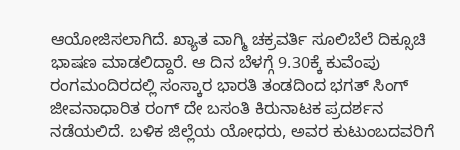ಆಯೋಜಿಸಲಾಗಿದೆ. ಖ್ಯಾತ ವಾಗ್ಮಿ ಚಕ್ರವರ್ತಿ ಸೂಲಿಬೆಲೆ ದಿಕ್ಸೂಚಿ ಭಾಷಣ ಮಾಡಲಿದ್ದಾರೆ. ಆ ದಿನ ಬೆಳಗ್ಗೆ 9.30ಕ್ಕೆ ಕುವೆಂಪು ರಂಗಮಂದಿರದಲ್ಲಿ ಸಂಸ್ಕಾರ ಭಾರತಿ ತಂಡದಿಂದ ಭಗತ್ ಸಿಂಗ್ ಜೀವನಾಧಾರಿತ ರಂಗ್ ದೇ ಬಸಂತಿ ಕಿರುನಾಟಕ ಪ್ರದರ್ಶನ ನಡೆಯಲಿದೆ. ಬಳಿಕ ಜಿಲ್ಲೆಯ ಯೋಧರು, ಅವರ ಕುಟುಂಬದವರಿಗೆ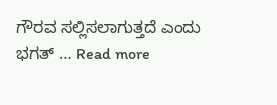ಗೌರವ ಸಲ್ಲಿಸಲಾಗುತ್ತದೆ ಎಂದು ಭಗತ್ … Read more